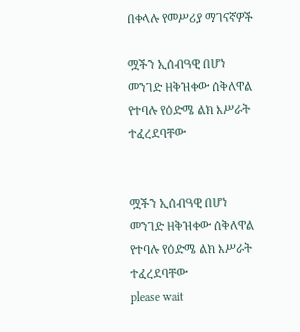በቀላሉ የመሥሪያ ማገናኛዎች

ሟችን ኢሰብዓዊ በሆነ መንገድ ዘቅዝቀው ሰቅለዋል የተባሉ የዕድሜ ልክ እሥራት ተፈረደባቸው


ሟችን ኢሰብዓዊ በሆነ መንገድ ዘቅዝቀው ሰቅለዋል የተባሉ የዕድሜ ልክ እሥራት ተፈረደባቸው
please wait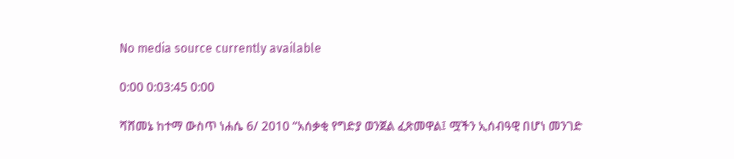No media source currently available

0:00 0:03:45 0:00

ሻሸመኔ ከተማ ውስጥ ነሐሴ 6/ 2010 “አሰቃቂ የግድያ ወንጀል ፈጽመዋል፤ ሟችን ኢሰብዓዊ በሆነ መንገድ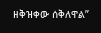ዘቅዝቀው ሰቅለዋል”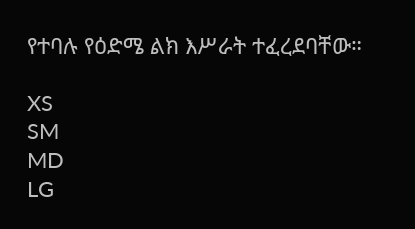የተባሉ የዕድሜ ልክ እሥራት ተፈረደባቸው።

XS
SM
MD
LG